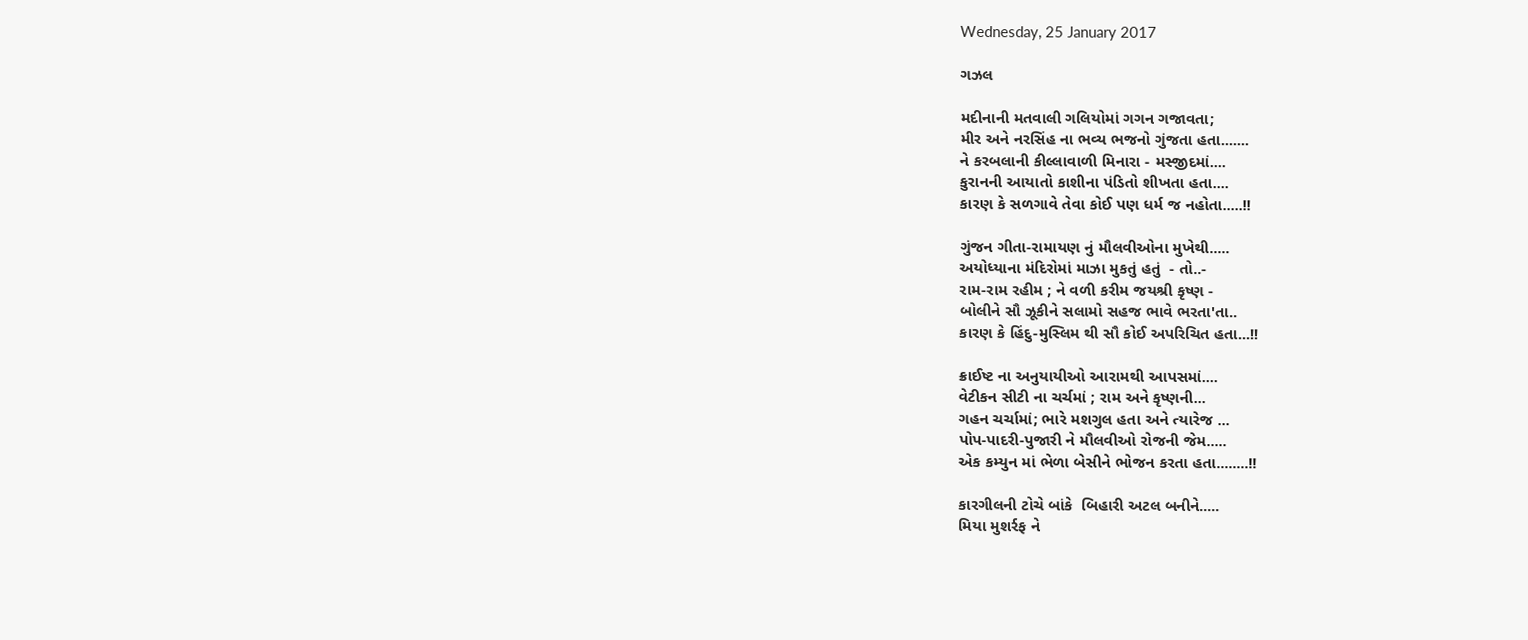Wednesday, 25 January 2017

ગઝલ

મદીનાની મતવાલી ગલિયોમાં ગગન ગજાવતા;
મીર અને નરસિંહ ના ભવ્ય ભજનો ગુંજતા હતા.......
ને કરબલાની કીલ્લાવાળી મિનારા - મસ્જીદમાં....
કુરાનની આયાતો કાશીના પંડિતો શીખતા હતા....
કારણ કે સળગાવે તેવા કોઈ પણ ધર્મ જ નહોતા.....!!

ગુંજન ગીતા-રામાયણ નું મૌલવીઓના મુખેથી.....
અયોધ્યાના મંદિરોમાં માઝા મુકતું હતું  - તો..-
રામ-રામ રહીમ ; ને વળી કરીમ જયશ્રી કૃષ્ણ -
બોલીને સૌ ઝૂકીને સલામો સહજ ભાવે ભરતા'તા..
કારણ કે હિંદુ-મુસ્લિમ થી સૌ કોઈ અપરિચિત હતા...!!

ક્રાઈષ્ટ ના અનુયાયીઓ આરામથી આપસમાં....
વેટીકન સીટી ના ચર્ચમાં ; રામ અને કૃષ્ણની...
ગહન ચર્ચામાં; ભારે મશગુલ હતા અને ત્યારેજ ...
પોપ-પાદરી-પુજારી ને મૌલવીઓ રોજની જેમ.....
એક કમ્યુન માં ભેળા બેસીને ભોજન કરતા હતા........!!

કારગીલની ટોચે બાંકે  બિહારી અટલ બનીને.....
મિયા મુશર્રફ ને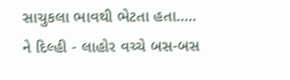સાચુકલા ભાવથી ભેટતા હતા.....
ને દિલ્હી - લાહોર વચ્ચે બસ-બસ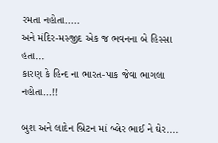રમતા નહોતા.....
અને મંદિર-મસ્જીદ એક જ ભવનના બે હિસ્સા હતા...
કારણ કે હિન્દ ના ભારત-પાક જેવા ભાગલા નહોતા...!!

બુશ અને લાદેન બ્રિટન માં બ્લેર ભાઈ ને ઘેર....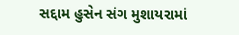સદ્દામ હુસેન સંગ મુશાયરામાં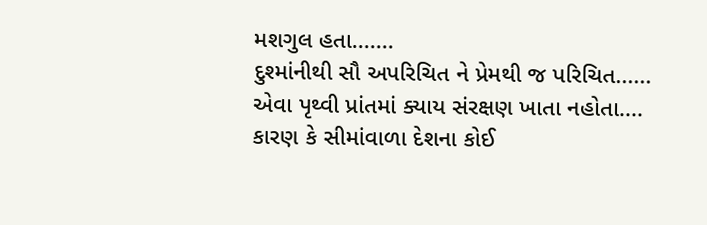મશગુલ હતા.......
દુશ્માંનીથી સૌ અપરિચિત ને પ્રેમથી જ પરિચિત......
એવા પૃથ્વી પ્રાંતમાં ક્યાય સંરક્ષણ ખાતા નહોતા....
કારણ કે સીમાંવાળા દેશના કોઈ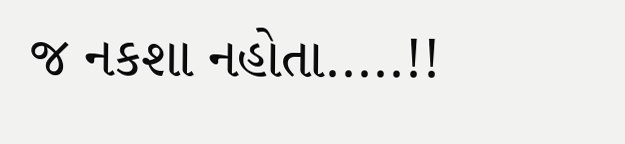જ નકશા નહોતા.....!!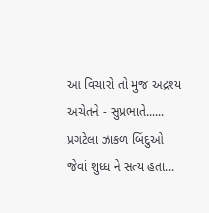આ વિચારો તો મુજ અદ્રશ્ય અચેતને - સુપ્રભાતે......
પ્રગટેલા ઝાકળ બિંદુઓ જેવાં શુધ્ધ ને સત્ય હતા...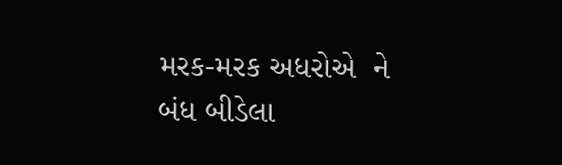મરક-મરક અધરોએ  ને બંધ બીડેલા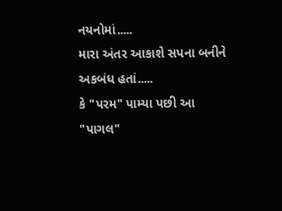નયનોમાં.....
મારા અંતર આકાશે સપના બનીને અકબંધ હતાં.....
કે "પરમ" પામ્યા પછી આ "પાગલ"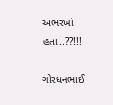અભરખાં હતા..??!!!

ગોરધનભાઈ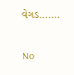વેગડ.......

No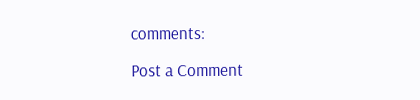comments:

Post a Comment